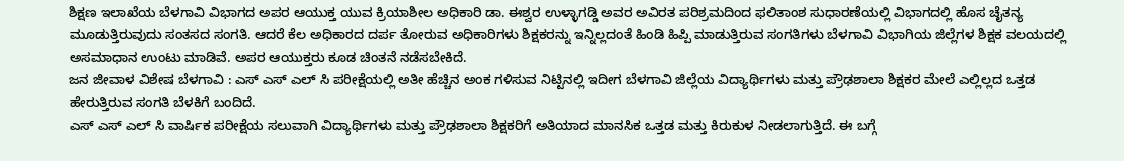ಶಿಕ್ಷಣ ಇಲಾಖೆಯ ಬೆಳಗಾವಿ ವಿಭಾಗದ ಅಪರ ಆಯುಕ್ತ ಯುವ ಕ್ರಿಯಾಶೀಲ ಅಧಿಕಾರಿ ಡಾ. ಈಶ್ವರ ಉಳ್ಳಾಗಡ್ಡಿ ಅವರ ಅವಿರತ ಪರಿಶ್ರಮದಿಂದ ಫಲಿತಾಂಶ ಸುಧಾರಣೆಯಲ್ಲಿ ವಿಭಾಗದಲ್ಲಿ ಹೊಸ ಚೈತನ್ಯ ಮೂಡುತ್ತಿರುವುದು ಸಂತಸದ ಸಂಗತಿ. ಆದರೆ ಕೆಲ ಅಧಿಕಾರದ ದರ್ಪ ತೋರುವ ಅಧಿಕಾರಿಗಳು ಶಿಕ್ಷಕರನ್ನು ಇನ್ನಿಲ್ಲದಂತೆ ಹಿಂಡಿ ಹಿಪ್ಪಿ ಮಾಡುತ್ತಿರುವ ಸಂಗತಿಗಳು ಬೆಳಗಾವಿ ವಿಭಾಗಿಯ ಜಿಲ್ಲೆಗಳ ಶಿಕ್ಷಕ ವಲಯದಲ್ಲಿ ಅಸಮಾಧಾನ ಉಂಟು ಮಾಡಿವೆ. ಅಪರ ಆಯುಕ್ತರು ಕೂಡ ಚಿಂತನೆ ನಡೆಸಬೇಕಿದೆ.
ಜನ ಜೀವಾಳ ವಿಶೇಷ ಬೆಳಗಾವಿ : ಎಸ್ ಎಸ್ ಎಲ್ ಸಿ ಪರೀಕ್ಷೆಯಲ್ಲಿ ಅತೀ ಹೆಚ್ಚಿನ ಅಂಕ ಗಳಿಸುವ ನಿಟ್ಟಿನಲ್ಲಿ ಇದೀಗ ಬೆಳಗಾವಿ ಜಿಲ್ಲೆಯ ವಿದ್ಯಾರ್ಥಿಗಳು ಮತ್ತು ಪ್ರೌಢಶಾಲಾ ಶಿಕ್ಷಕರ ಮೇಲೆ ಎಲ್ಲಿಲ್ಲದ ಒತ್ತಡ ಹೇರುತ್ತಿರುವ ಸಂಗತಿ ಬೆಳಕಿಗೆ ಬಂದಿದೆ.
ಎಸ್ ಎಸ್ ಎಲ್ ಸಿ ವಾರ್ಷಿಕ ಪರೀಕ್ಷೆಯ ಸಲುವಾಗಿ ವಿದ್ಯಾರ್ಥಿಗಳು ಮತ್ತು ಪ್ರೌಢಶಾಲಾ ಶಿಕ್ಷಕರಿಗೆ ಅತಿಯಾದ ಮಾನಸಿಕ ಒತ್ತಡ ಮತ್ತು ಕಿರುಕುಳ ನೀಡಲಾಗುತ್ತಿದೆ. ಈ ಬಗ್ಗೆ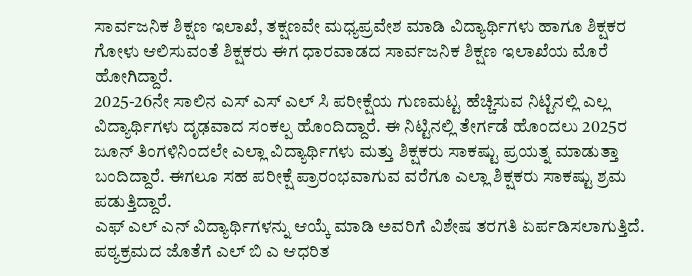ಸಾರ್ವಜನಿಕ ಶಿಕ್ಷಣ ಇಲಾಖೆ, ತಕ್ಷಣವೇ ಮಧ್ಯಪ್ರವೇಶ ಮಾಡಿ ವಿದ್ಯಾರ್ಥಿಗಳು ಹಾಗೂ ಶಿಕ್ಷಕರ ಗೋಳು ಆಲಿಸುವಂತೆ ಶಿಕ್ಷಕರು ಈಗ ಧಾರವಾಡದ ಸಾರ್ವಜನಿಕ ಶಿಕ್ಷಣ ಇಲಾಖೆಯ ಮೊರೆ ಹೋಗಿದ್ದಾರೆ.
2025-26ನೇ ಸಾಲಿನ ಎಸ್ ಎಸ್ ಎಲ್ ಸಿ ಪರೀಕ್ಷೆಯ ಗುಣಮಟ್ಟ ಹೆಚ್ಚಿಸುವ ನಿಟ್ಟಿನಲ್ಲಿ ಎಲ್ಲ ವಿದ್ಯಾರ್ಥಿಗಳು ದೃಢವಾದ ಸಂಕಲ್ಪ ಹೊಂದಿದ್ದಾರೆ. ಈ ನಿಟ್ಟಿನಲ್ಲಿ ತೇರ್ಗಡೆ ಹೊಂದಲು 2025ರ ಜೂನ್ ತಿಂಗಳಿನಿಂದಲೇ ಎಲ್ಲಾ ವಿದ್ಯಾರ್ಥಿಗಳು ಮತ್ತು ಶಿಕ್ಷಕರು ಸಾಕಷ್ಟು ಪ್ರಯತ್ನ ಮಾಡುತ್ತಾ ಬಂದಿದ್ದಾರೆ. ಈಗಲೂ ಸಹ ಪರೀಕ್ಷೆ ಪ್ರಾರಂಭವಾಗುವ ವರೆಗೂ ಎಲ್ಲಾ ಶಿಕ್ಷಕರು ಸಾಕಷ್ಟು ಶ್ರಮ ಪಡುತ್ತಿದ್ದಾರೆ.
ಎಫ್ ಎಲ್ ಎನ್ ವಿದ್ಯಾರ್ಥಿಗಳನ್ನು ಆಯ್ಕೆ ಮಾಡಿ ಅವರಿಗೆ ವಿಶೇಷ ತರಗತಿ ಏರ್ಪಡಿಸಲಾಗುತ್ತಿದೆ. ಪಠ್ಯಕ್ರಮದ ಜೊತೆಗೆ ಎಲ್ ಬಿ ಎ ಆಧರಿತ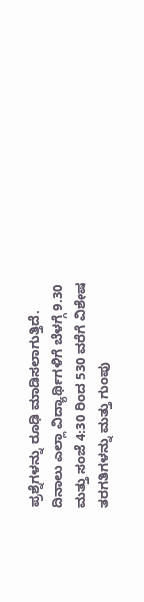ಪ್ರಶ್ನೆಗಳನ್ನು ರೂಢಿ ಮಾಡಿಸಲಾಗುತ್ತಿದೆ. ದಿನಾಲು ಎಲ್ಲಾ ವಿದ್ಯಾರ್ಥಿಗಳಿಗೆ ಬೆಳಗ್ಗೆ 9.30 ಮತ್ತು ಸಂಜೆ 4:30 ರಿಂದ 530 ವರೆಗೆ ವಿಶೇಷ ತರಗತಿಗಳನ್ನು ಮತ್ತು ಗುಂಪು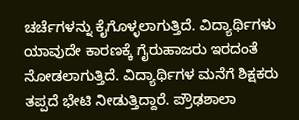ಚರ್ಚೆಗಳನ್ನು ಕೈಗೊಳ್ಳಲಾಗುತ್ತಿದೆ. ವಿದ್ಯಾರ್ಥಿಗಳು ಯಾವುದೇ ಕಾರಣಕ್ಕೆ ಗೈರುಹಾಜರು ಇರದಂತೆ ನೋಡಲಾಗುತ್ತಿದೆ. ವಿದ್ಯಾರ್ಥಿಗಳ ಮನೆಗೆ ಶಿಕ್ಷಕರು ತಪ್ಪದೆ ಭೇಟಿ ನೀಡುತ್ತಿದ್ದಾರೆ. ಪ್ರೌಢಶಾಲಾ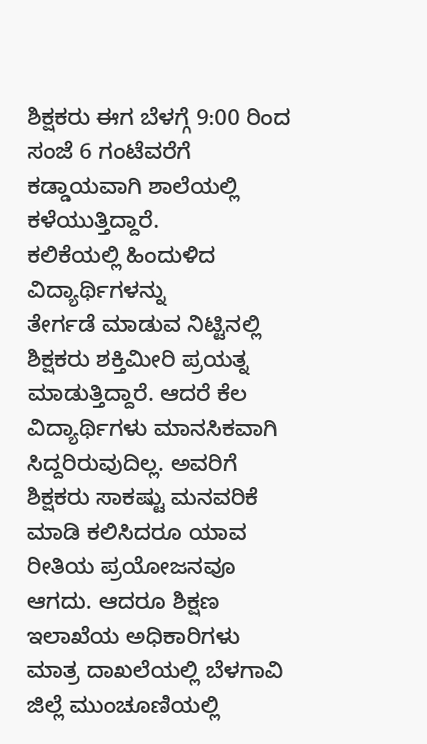ಶಿಕ್ಷಕರು ಈಗ ಬೆಳಗ್ಗೆ 9:00 ರಿಂದ ಸಂಜೆ 6 ಗಂಟೆವರೆಗೆ ಕಡ್ಡಾಯವಾಗಿ ಶಾಲೆಯಲ್ಲಿ ಕಳೆಯುತ್ತಿದ್ದಾರೆ.
ಕಲಿಕೆಯಲ್ಲಿ ಹಿಂದುಳಿದ ವಿದ್ಯಾರ್ಥಿಗಳನ್ನು
ತೇರ್ಗಡೆ ಮಾಡುವ ನಿಟ್ಟಿನಲ್ಲಿ ಶಿಕ್ಷಕರು ಶಕ್ತಿಮೀರಿ ಪ್ರಯತ್ನ ಮಾಡುತ್ತಿದ್ದಾರೆ. ಆದರೆ ಕೆಲ ವಿದ್ಯಾರ್ಥಿಗಳು ಮಾನಸಿಕವಾಗಿ ಸಿದ್ದರಿರುವುದಿಲ್ಲ. ಅವರಿಗೆ ಶಿಕ್ಷಕರು ಸಾಕಷ್ಟು ಮನವರಿಕೆ ಮಾಡಿ ಕಲಿಸಿದರೂ ಯಾವ ರೀತಿಯ ಪ್ರಯೋಜನವೂ ಆಗದು. ಆದರೂ ಶಿಕ್ಷಣ ಇಲಾಖೆಯ ಅಧಿಕಾರಿಗಳು ಮಾತ್ರ ದಾಖಲೆಯಲ್ಲಿ ಬೆಳಗಾವಿ ಜಿಲ್ಲೆ ಮುಂಚೂಣಿಯಲ್ಲಿ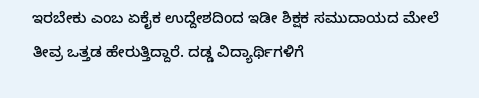ಇರಬೇಕು ಎಂಬ ಏಕೈಕ ಉದ್ದೇಶದಿಂದ ಇಡೀ ಶಿಕ್ಷಕ ಸಮುದಾಯದ ಮೇಲೆ ತೀವ್ರ ಒತ್ತಡ ಹೇರುತ್ತಿದ್ದಾರೆ. ದಡ್ಡ ವಿದ್ಯಾರ್ಥಿಗಳಿಗೆ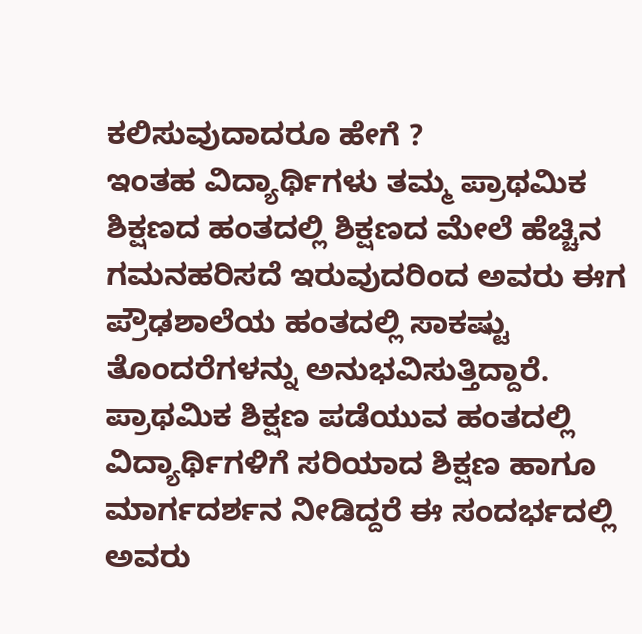ಕಲಿಸುವುದಾದರೂ ಹೇಗೆ ?
ಇಂತಹ ವಿದ್ಯಾರ್ಥಿಗಳು ತಮ್ಮ ಪ್ರಾಥಮಿಕ ಶಿಕ್ಷಣದ ಹಂತದಲ್ಲಿ ಶಿಕ್ಷಣದ ಮೇಲೆ ಹೆಚ್ಚಿನ ಗಮನಹರಿಸದೆ ಇರುವುದರಿಂದ ಅವರು ಈಗ ಪ್ರೌಢಶಾಲೆಯ ಹಂತದಲ್ಲಿ ಸಾಕಷ್ಟು ತೊಂದರೆಗಳನ್ನು ಅನುಭವಿಸುತ್ತಿದ್ದಾರೆ. ಪ್ರಾಥಮಿಕ ಶಿಕ್ಷಣ ಪಡೆಯುವ ಹಂತದಲ್ಲಿ ವಿದ್ಯಾರ್ಥಿಗಳಿಗೆ ಸರಿಯಾದ ಶಿಕ್ಷಣ ಹಾಗೂ ಮಾರ್ಗದರ್ಶನ ನೀಡಿದ್ದರೆ ಈ ಸಂದರ್ಭದಲ್ಲಿ ಅವರು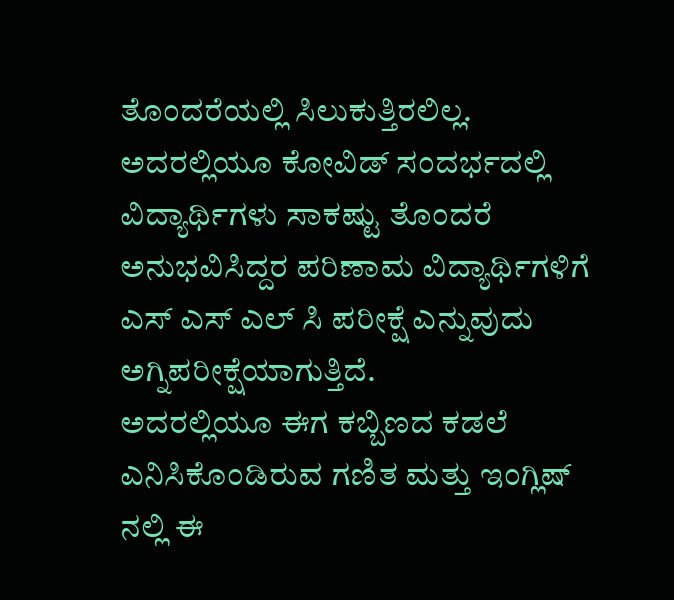ತೊಂದರೆಯಲ್ಲಿ ಸಿಲುಕುತ್ತಿರಲಿಲ್ಲ. ಅದರಲ್ಲಿಯೂ ಕೋವಿಡ್ ಸಂದರ್ಭದಲ್ಲಿ ವಿದ್ಯಾರ್ಥಿಗಳು ಸಾಕಷ್ಟು ತೊಂದರೆ ಅನುಭವಿಸಿದ್ದರ ಪರಿಣಾಮ ವಿದ್ಯಾರ್ಥಿಗಳಿಗೆ ಎಸ್ ಎಸ್ ಎಲ್ ಸಿ ಪರೀಕ್ಷೆ ಎನ್ನುವುದು ಅಗ್ನಿಪರೀಕ್ಷೆಯಾಗುತ್ತಿದೆ.
ಅದರಲ್ಲಿಯೂ ಈಗ ಕಬ್ಬಿಣದ ಕಡಲೆ ಎನಿಸಿಕೊಂಡಿರುವ ಗಣಿತ ಮತ್ತು ಇಂಗ್ಲಿಷ್ ನಲ್ಲಿ ಈ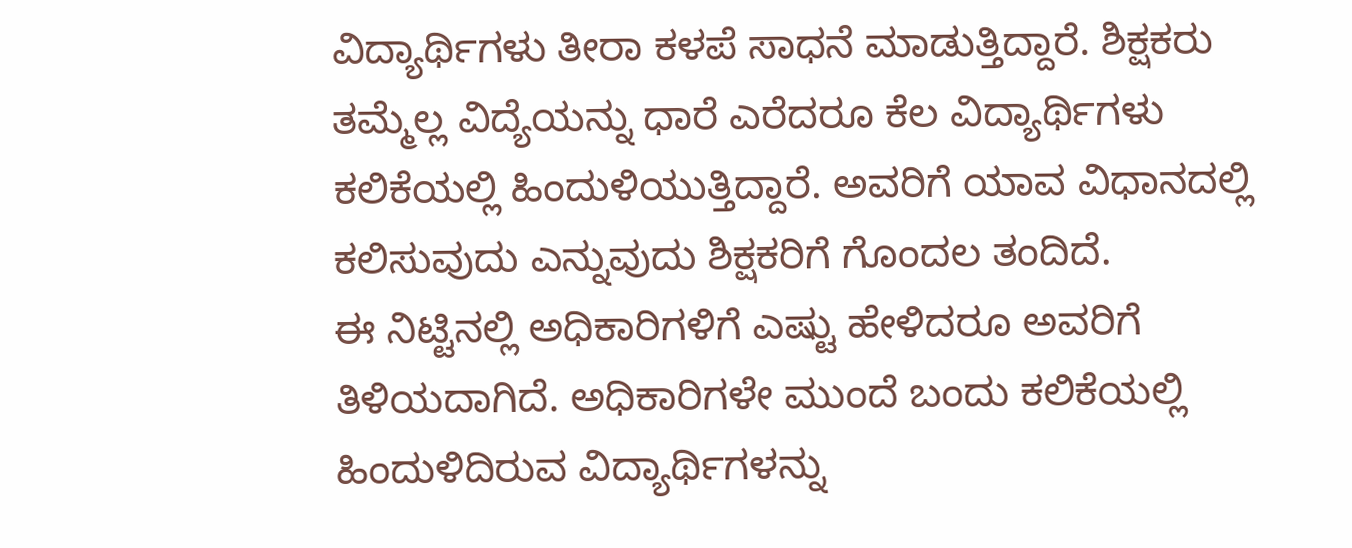ವಿದ್ಯಾರ್ಥಿಗಳು ತೀರಾ ಕಳಪೆ ಸಾಧನೆ ಮಾಡುತ್ತಿದ್ದಾರೆ. ಶಿಕ್ಷಕರು ತಮ್ಮೆಲ್ಲ ವಿದ್ಯೆಯನ್ನು ಧಾರೆ ಎರೆದರೂ ಕೆಲ ವಿದ್ಯಾರ್ಥಿಗಳು ಕಲಿಕೆಯಲ್ಲಿ ಹಿಂದುಳಿಯುತ್ತಿದ್ದಾರೆ. ಅವರಿಗೆ ಯಾವ ವಿಧಾನದಲ್ಲಿ ಕಲಿಸುವುದು ಎನ್ನುವುದು ಶಿಕ್ಷಕರಿಗೆ ಗೊಂದಲ ತಂದಿದೆ.
ಈ ನಿಟ್ಟಿನಲ್ಲಿ ಅಧಿಕಾರಿಗಳಿಗೆ ಎಷ್ಟು ಹೇಳಿದರೂ ಅವರಿಗೆ ತಿಳಿಯದಾಗಿದೆ. ಅಧಿಕಾರಿಗಳೇ ಮುಂದೆ ಬಂದು ಕಲಿಕೆಯಲ್ಲಿ ಹಿಂದುಳಿದಿರುವ ವಿದ್ಯಾರ್ಥಿಗಳನ್ನು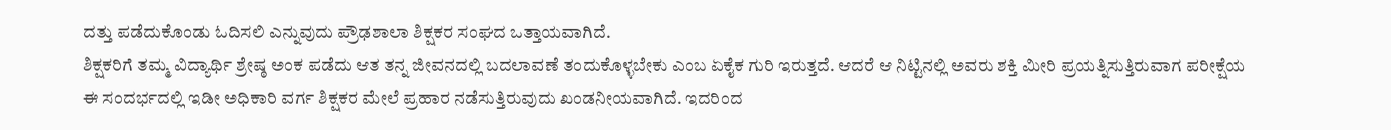ದತ್ತು ಪಡೆದುಕೊಂಡು ಓದಿಸಲಿ ಎನ್ನುವುದು ಪ್ರೌಢಶಾಲಾ ಶಿಕ್ಷಕರ ಸಂಘದ ಒತ್ತಾಯವಾಗಿದೆ.
ಶಿಕ್ಷಕರಿಗೆ ತಮ್ಮ ವಿದ್ಯಾರ್ಥಿ ಶ್ರೇಷ್ಠ ಅಂಕ ಪಡೆದು ಆತ ತನ್ನ ಜೀವನದಲ್ಲಿ ಬದಲಾವಣೆ ತಂದುಕೊಳ್ಳಬೇಕು ಎಂಬ ಏಕೈಕ ಗುರಿ ಇರುತ್ತದೆ. ಆದರೆ ಆ ನಿಟ್ಟಿನಲ್ಲಿ ಅವರು ಶಕ್ತಿ ಮೀರಿ ಪ್ರಯತ್ನಿಸುತ್ತಿರುವಾಗ ಪರೀಕ್ಷೆಯ ಈ ಸಂದರ್ಭದಲ್ಲಿ ಇಡೀ ಅಧಿಕಾರಿ ವರ್ಗ ಶಿಕ್ಷಕರ ಮೇಲೆ ಪ್ರಹಾರ ನಡೆಸುತ್ತಿರುವುದು ಖಂಡನೀಯವಾಗಿದೆ. ಇದರಿಂದ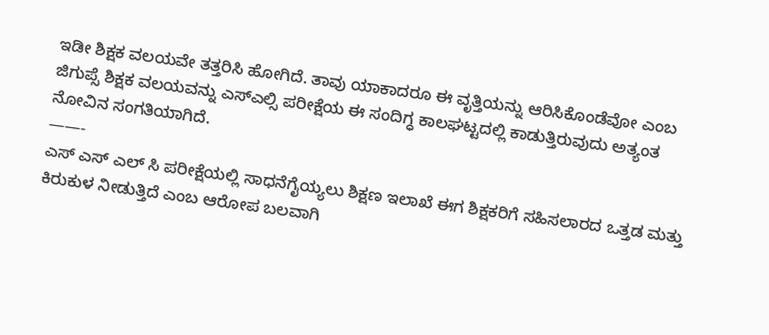ಇಡೀ ಶಿಕ್ಷಕ ವಲಯವೇ ತತ್ತರಿಸಿ ಹೋಗಿದೆ. ತಾವು ಯಾಕಾದರೂ ಈ ವೃತ್ತಿಯನ್ನು ಆರಿಸಿಕೊಂಡೆವೋ ಎಂಬ ಜಿಗುಪ್ಸೆ ಶಿಕ್ಷಕ ವಲಯವನ್ನು ಎಸ್ಎಲ್ಸಿ ಪರೀಕ್ಷೆಯ ಈ ಸಂದಿಗ್ಧ ಕಾಲಘಟ್ಟದಲ್ಲಿ ಕಾಡುತ್ತಿರುವುದು ಅತ್ಯಂತ ನೋವಿನ ಸಂಗತಿಯಾಗಿದೆ.
——-
ಎಸ್ ಎಸ್ ಎಲ್ ಸಿ ಪರೀಕ್ಷೆಯಲ್ಲಿ ಸಾಧನೆಗೈಯ್ಯಲು ಶಿಕ್ಷಣ ಇಲಾಖೆ ಈಗ ಶಿಕ್ಷಕರಿಗೆ ಸಹಿಸಲಾರದ ಒತ್ತಡ ಮತ್ತು ಕಿರುಕುಳ ನೀಡುತ್ತಿದೆ ಎಂಬ ಆರೋಪ ಬಲವಾಗಿ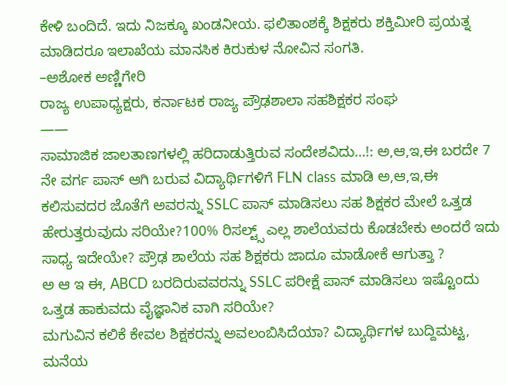ಕೇಳಿ ಬಂದಿದೆ. ಇದು ನಿಜಕ್ಕೂ ಖಂಡನೀಯ. ಫಲಿತಾಂಶಕ್ಕೆ ಶಿಕ್ಷಕರು ಶಕ್ತಿಮೀರಿ ಪ್ರಯತ್ನ ಮಾಡಿದರೂ ಇಲಾಖೆಯ ಮಾನಸಿಕ ಕಿರುಕುಳ ನೋವಿನ ಸಂಗತಿ.
–ಅಶೋಕ ಅಣ್ಣಿಗೇರಿ
ರಾಜ್ಯ ಉಪಾಧ್ಯಕ್ಷರು, ಕರ್ನಾಟಕ ರಾಜ್ಯ ಪ್ರೌಢಶಾಲಾ ಸಹಶಿಕ್ಷಕರ ಸಂಘ
——
ಸಾಮಾಜಿಕ ಜಾಲತಾಣಗಳಲ್ಲಿ ಹರಿದಾಡುತ್ತಿರುವ ಸಂದೇಶವಿದು…!: ಅ,ಆ,ಇ,ಈ ಬರದೇ 7 ನೇ ವರ್ಗ ಪಾಸ್ ಆಗಿ ಬರುವ ವಿದ್ಯಾರ್ಥಿಗಳಿಗೆ FLN class ಮಾಡಿ ಅ,ಆ,ಇ,ಈ ಕಲಿಸುವದರ ಜೊತೆಗೆ ಅವರನ್ನು SSLC ಪಾಸ್ ಮಾಡಿಸಲು ಸಹ ಶಿಕ್ಷಕರ ಮೇಲೆ ಒತ್ತಡ ಹೇರುತ್ತರುವುದು ಸರಿಯೇ?100% ರಿಸಲ್ಟ್ಸ್ ಎಲ್ಲ ಶಾಲೆಯವರು ಕೊಡಬೇಕು ಅಂದರೆ ಇದು ಸಾಧ್ಯ ಇದೇಯೇ? ಪ್ರೌಢ ಶಾಲೆಯ ಸಹ ಶಿಕ್ಷಕರು ಜಾದೂ ಮಾಡೋಕೆ ಆಗುತ್ತಾ ?
ಅ ಆ ಇ ಈ, ABCD ಬರದಿರುವವರನ್ನು SSLC ಪರೀಕ್ಷೆ ಪಾಸ್ ಮಾಡಿಸಲು ಇಷ್ಟೊಂದು ಒತ್ತಡ ಹಾಕುವದು ವೈಜ್ಞಾನಿಕ ವಾಗಿ ಸರಿಯೇ?
ಮಗುವಿನ ಕಲಿಕೆ ಕೇವಲ ಶಿಕ್ಷಕರನ್ನು ಅವಲಂಬಿಸಿದೆಯಾ? ವಿದ್ಯಾರ್ಥಿಗಳ ಬುದ್ದಿಮಟ್ಟ, ಮನೆಯ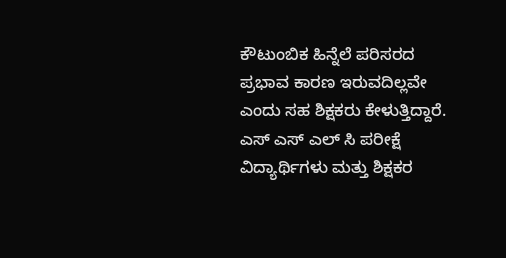ಕೌಟುಂಬಿಕ ಹಿನ್ನೆಲೆ ಪರಿಸರದ ಪ್ರಭಾವ ಕಾರಣ ಇರುವದಿಲ್ಲವೇ ಎಂದು ಸಹ ಶಿಕ್ಷಕರು ಕೇಳುತ್ತಿದ್ದಾರೆ.
ಎಸ್ ಎಸ್ ಎಲ್ ಸಿ ಪರೀಕ್ಷೆ ವಿದ್ಯಾರ್ಥಿಗಳು ಮತ್ತು ಶಿಕ್ಷಕರ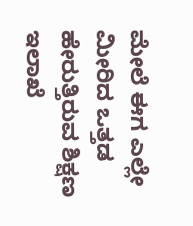ಮೇಲೆ ಈಗ ಎಲ್ಲೇ ಮೀರಿದ ಒತ್ತಡ ಹೇರುತ್ತಿರುವ ಶಿಕ್ಷಣ ಇಲಾಖೆ